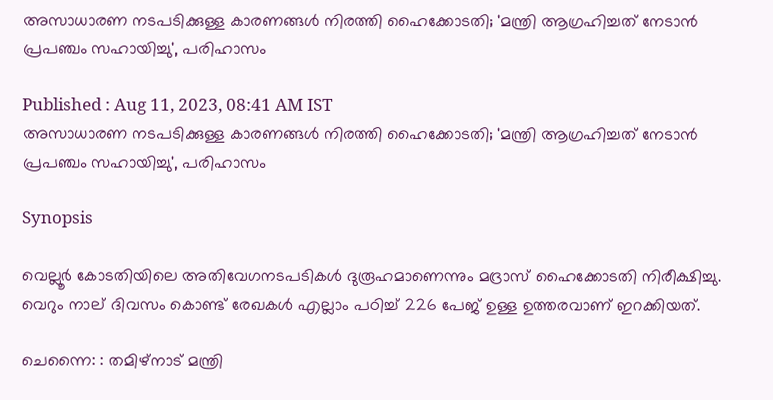അസാധാരണ നടപടിക്കുള്ള കാരണങ്ങൾ നിരത്തി ഹൈക്കോടതി; 'മന്ത്രി ആഗ്രഹിച്ചത് നേടാൻ പ്രപഞ്ചം സഹായിച്ചു', പരിഹാസം

Published : Aug 11, 2023, 08:41 AM IST
അസാധാരണ നടപടിക്കുള്ള കാരണങ്ങൾ നിരത്തി ഹൈക്കോടതി; 'മന്ത്രി ആഗ്രഹിച്ചത് നേടാൻ പ്രപഞ്ചം സഹായിച്ചു', പരിഹാസം

Synopsis

വെല്ലൂർ കോടതിയിലെ അതിവേഗനടപടികൾ ദുരൂഹമാണെന്നും മദ്രാസ് ഹൈക്കോടതി നിരീക്ഷിച്ചു. വെറും നാല് ദിവസം കൊണ്ട് രേഖകൾ എല്ലാം പഠിച്ച് 226 പേജ് ഉള്ള ഉത്തരവാണ് ഇറക്കിയത്.

ചെന്നൈ: : തമിഴ്നാട് മന്ത്രി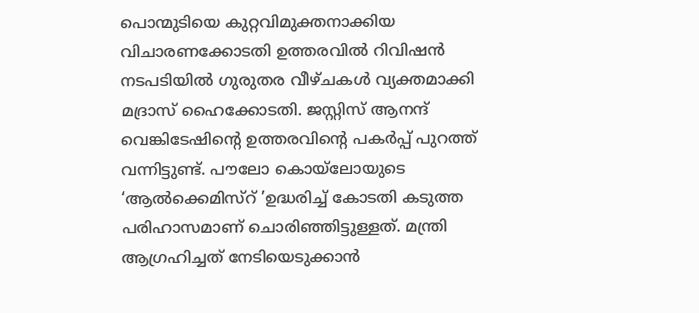പൊന്മുടിയെ കുറ്റവിമുക്തനാക്കിയ വിചാരണക്കോടതി ഉത്തരവിൽ റിവിഷൻ നടപടിയിൽ ഗുരുതര വീഴ്ചകൾ വ്യക്തമാക്കി മദ്രാസ് ഹൈക്കോടതി. ജസ്റ്റിസ് ആനന്ദ് വെങ്കിടേഷിന്‍റെ ഉത്തരവിന്‍റെ പകർപ്പ് പുറത്ത് വന്നിട്ടുണ്ട്. പൗലോ കൊയ്‌ലോയുടെ ‘ആൽക്കെമിസ്റ് ’ഉദ്ധരിച്ച് കോടതി കടുത്ത പരിഹാസമാണ് ചൊരിഞ്ഞിട്ടുള്ളത്. മന്ത്രി ആഗ്രഹിച്ചത് നേടിയെടുക്കാൻ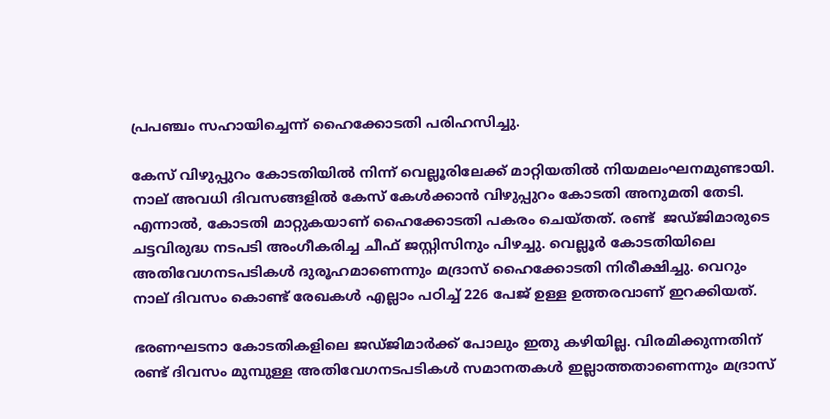പ്രപഞ്ചം സഹായിച്ചെന്ന് ഹൈക്കോടതി പരിഹസിച്ചു.

കേസ് വിഴുപ്പുറം കോടതിയിൽ നിന്ന് വെല്ലൂരിലേക്ക് മാറ്റിയതിൽ നിയമലംഘനമുണ്ടായി. നാല് അവധി ദിവസങ്ങളിൽ കേസ് കേൾക്കാൻ വിഴുപ്പുറം കോടതി അനുമതി തേടി. എന്നാല്‍, കോടതി മാറ്റുകയാണ് ഹൈക്കോടതി പകരം ചെയ്തത്. രണ്ട്  ജഡ്ജിമാരുടെ ചട്ടവിരുദ്ധ നടപടി അംഗീകരിച്ച ചീഫ് ജസ്റ്റിസിനും പിഴച്ചു. വെല്ലൂർ കോടതിയിലെ അതിവേഗനടപടികൾ ദുരൂഹമാണെന്നും മദ്രാസ് ഹൈക്കോടതി നിരീക്ഷിച്ചു. വെറും നാല് ദിവസം കൊണ്ട് രേഖകൾ എല്ലാം പഠിച്ച് 226 പേജ് ഉള്ള ഉത്തരവാണ് ഇറക്കിയത്.

ഭരണഘടനാ കോടതികളിലെ ജഡ്ജിമാർക്ക് പോലും ഇതു കഴിയില്ല. വിരമിക്കുന്നതിന് രണ്ട് ദിവസം മുമ്പുള്ള അതിവേഗനടപടികൾ സമാനതകൾ ഇല്ലാത്തതാണെന്നും മദ്രാസ്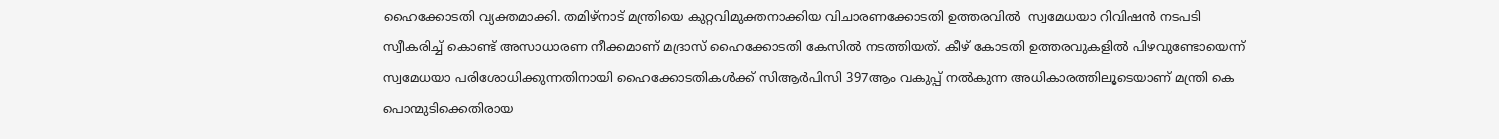ഹൈക്കോടതി വ്യക്തമാക്കി. തമിഴ്നാട് മന്ത്രിയെ കുറ്റവിമുക്തനാക്കിയ വിചാരണക്കോടതി ഉത്തരവിൽ  സ്വമേധയാ റിവിഷൻ നടപടി സ്വീകരിച്ച് കൊണ്ട് അസാധാരണ നീക്കമാണ് മദ്രാസ് ഹൈക്കോടതി കേസില്‍ നടത്തിയത്. കീഴ് കോടതി ഉത്തരവുകളിൽ പിഴവുണ്ടോയെന്ന് സ്വമേധയാ പരിശോധിക്കുന്നതിനായി ഹൈക്കോടതികൾക്ക് സിആർപിസി 397ആം വകുപ്പ് നൽകുന്ന അധികാരത്തിലൂടെയാണ് മന്ത്രി കെ പൊന്മുടിക്കെതിരായ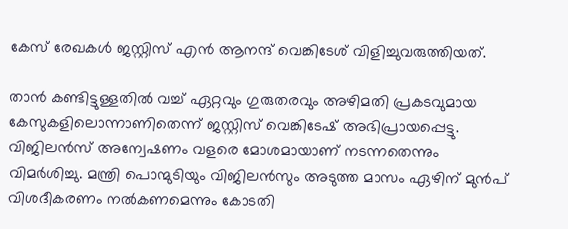കേസ് രേഖകൾ ജസ്റ്റിസ് എൻ ആനന്ദ് വെങ്കിടേശ് വിളിച്ചുവരുത്തിയത്.

താൻ കണ്ടിട്ടുള്ളതിൽ വച്ച് ഏറ്റവും ഗുരുതരവും അഴിമതി പ്രകടവുമായ കേസുകളിലൊന്നാണിതെന്ന് ജസ്റ്റിസ് വെങ്കിടേഷ് അഭിപ്രായപ്പെട്ടു. വിജിലൻസ് അന്വേഷണം വളരെ മോശമായാണ് നടന്നതെന്നും വിമർശിച്ചു. മന്ത്രി പൊന്മുടിയും വിജിലൻസും അടുത്ത മാസം ഏഴിന് മുൻപ് വിശദീകരണം നൽകണമെന്നും കോടതി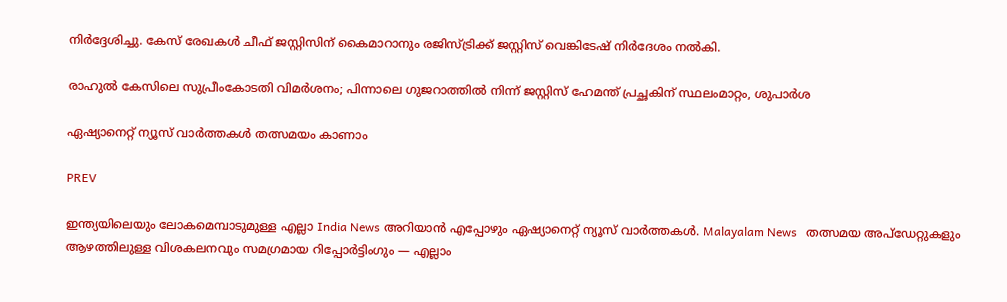നിര്‍ദ്ദേശിച്ചു. കേസ് രേഖകൾ ചീഫ് ജസ്റ്റിസിന് കൈമാറാനും രജിസ്ട്രിക്ക് ജസ്റ്റിസ് വെങ്കിടേഷ് നിർദേശം നൽകി.

രാഹുൽ കേസിലെ സുപ്രീംകോടതി വിമർശനം; പിന്നാലെ ഗുജറാത്തിൽ നിന്ന് ജസ്റ്റിസ് ഹേമന്ത് പ്രച്ഛകിന് സ്ഥലംമാറ്റം, ശുപാർശ

ഏഷ്യാനെറ്റ് ന്യൂസ് വാർത്തകൾ തത്സമയം കാണാം

PREV

ഇന്ത്യയിലെയും ലോകമെമ്പാടുമുള്ള എല്ലാ India News അറിയാൻ എപ്പോഴും ഏഷ്യാനെറ്റ് ന്യൂസ് വാർത്തകൾ. Malayalam News   തത്സമയ അപ്‌ഡേറ്റുകളും ആഴത്തിലുള്ള വിശകലനവും സമഗ്രമായ റിപ്പോർട്ടിംഗും — എല്ലാം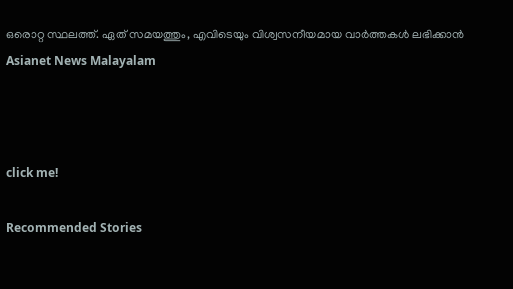ഒരൊറ്റ സ്ഥലത്ത്. ഏത് സമയത്തും, എവിടെയും വിശ്വസനീയമായ വാർത്തകൾ ലഭിക്കാൻ Asianet News Malayalam



click me!

Recommended Stories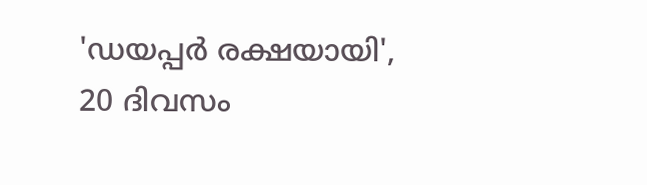'ഡയപ്പർ രക്ഷയായി', 20 ദിവസം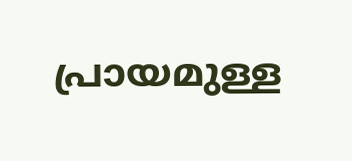പ്രായമുള്ള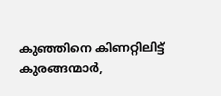കുഞ്ഞിനെ കിണറ്റിലിട്ട് കുരങ്ങന്മാർ,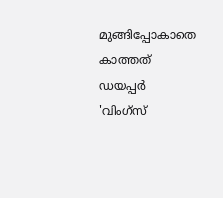മുങ്ങിപ്പോകാതെ കാത്തത് ഡയപ്പർ
'വിംഗ്‌സ്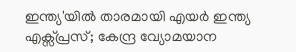ഇന്ത്യ'യിൽ താരമായി എയർ ഇന്ത്യ എക്സ്പ്രസ്; കേന്ദ്ര വ്യോമയാന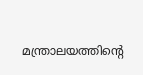മന്ത്രാലയത്തിന്‍റെ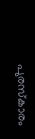പുരസ്‌കാരം